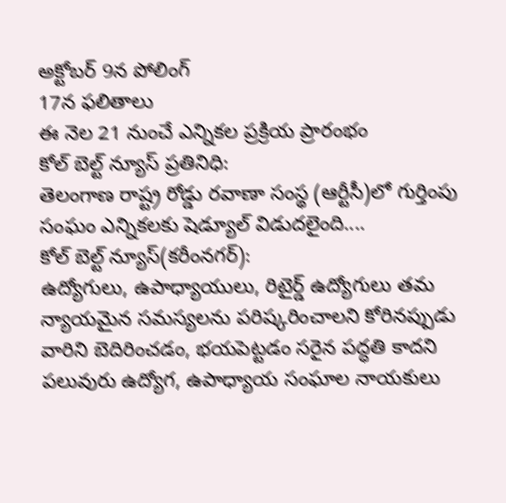అక్టోబర్ 9న పోలింగ్
17న ఫలితాలు
ఈ నెల 21 నుంచే ఎన్నికల ప్రక్రియ ప్రారంభం
కోల్ బెల్ట్ న్యూస్ ప్రతినిధి:
తెలంగాణ రాష్ట్ర రోడ్డు రవాణా సంస్థ (ఆర్టీసీ)లో గుర్తింపు సంఘం ఎన్నికలకు షెడ్యూల్ విడుదలైంది....
కోల్ బెల్ట్ న్యూస్(కరీంనగర్):
ఉద్యోగులు, ఉపాధ్యాయులు, రిటైర్డ్ ఉద్యోగులు తమ న్యాయమైన సమస్యలను పరిష్కరించాలని కోరినప్పుడు వారిని బెదిరించడం, భయపెట్టడం సరైన పద్ధతి కాదని పలువురు ఉద్యోగ, ఉపాధ్యాయ సంఘాల నాయకులు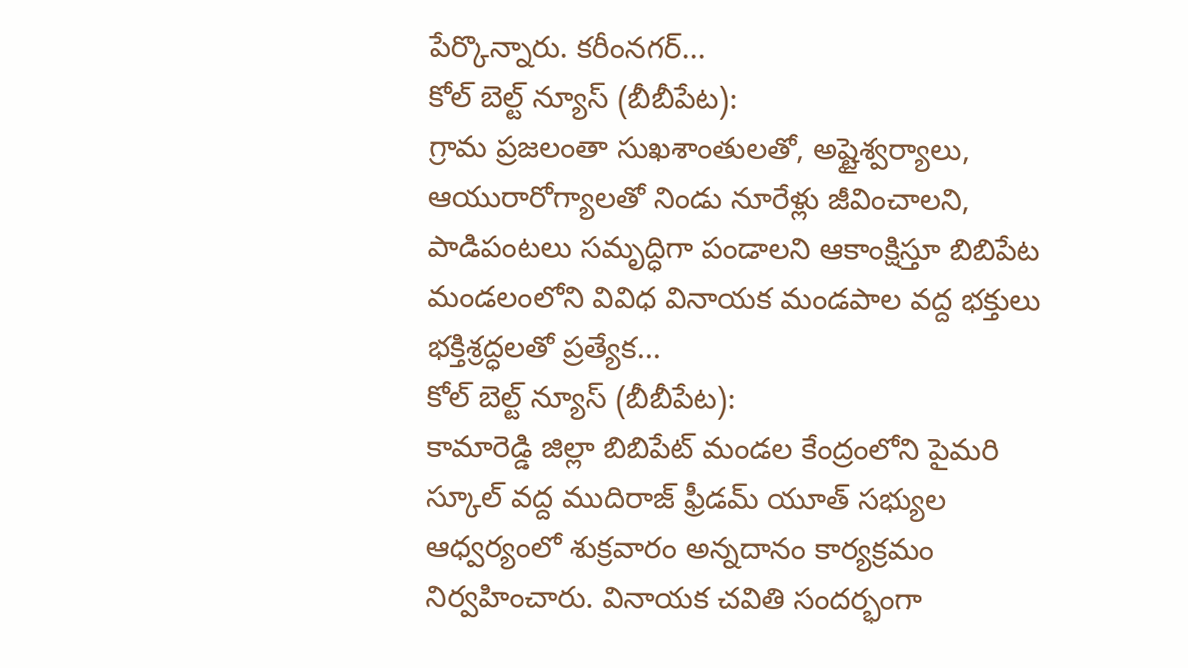పేర్కొన్నారు. కరీంనగర్...
కోల్ బెల్ట్ న్యూస్ (బీబీపేట):
గ్రామ ప్రజలంతా సుఖశాంతులతో, అష్టైశ్వర్యాలు, ఆయురారోగ్యాలతో నిండు నూరేళ్లు జీవించాలని, పాడిపంటలు సమృద్ధిగా పండాలని ఆకాంక్షిస్తూ బిబిపేట మండలంలోని వివిధ వినాయక మండపాల వద్ద భక్తులు భక్తిశ్రద్ధలతో ప్రత్యేక...
కోల్ బెల్ట్ న్యూస్ (బీబీపేట):
కామారెడ్డి జిల్లా బిబిపేట్ మండల కేంద్రంలోని పైమరి స్కూల్ వద్ద ముదిరాజ్ ఫ్రీడమ్ యూత్ సభ్యుల ఆధ్వర్యంలో శుక్రవారం అన్నదానం కార్యక్రమం నిర్వహించారు. వినాయక చవితి సందర్భంగా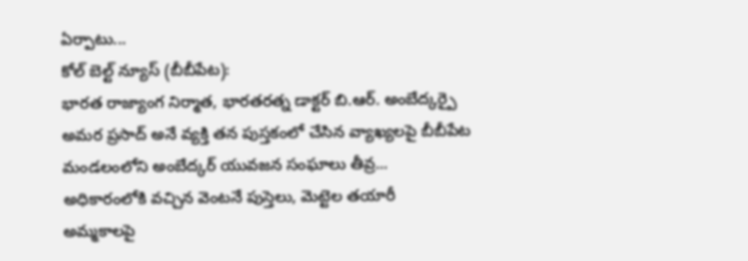ఏర్పాటు...
కోల్ బెల్ట్ న్యూస్ (బీబీపేట):
భారత రాజ్యాంగ నిర్మాత, భారతరత్న డాక్టర్ బి.ఆర్. అంబేద్కర్పై అమర ప్రసాద్ అనే వ్యక్తి తన పుస్తకంలో చేసిన వ్యాఖ్యలపై బీబీపేట మండలంలోని అంబేద్కర్ యువజన సంఘాలు తీవ్ర...
అధికారంలోకి వచ్చిన వెంటనే పుస్తెలు, మెట్టెల తయారీ
అమ్మకాలపై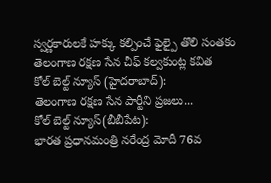స్వర్ణకారులకే హక్కు కల్పించే ఫైల్పై తొలి సంతకం
తెలంగాణ రక్షణ సేన చీఫ్ కల్వకుంట్ల కవిత
కోల్ బెల్ట్ న్యూస్ (హైదరాబాద్):
తెలంగాణ రక్షణ సేన పార్టీని ప్రజలు...
కోల్ బెల్ట్ న్యూస్(బీబీపేట):
భారత ప్రధానమంత్రి నరేంద్ర మోదీ 76వ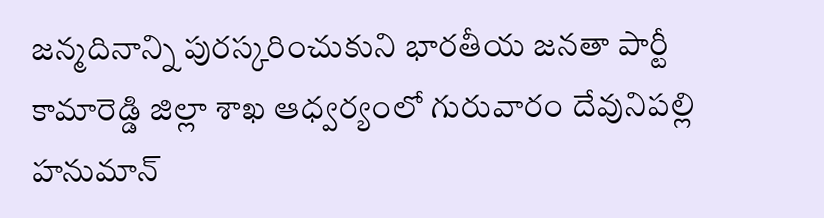జన్మదినాన్ని పురస్కరించుకుని భారతీయ జనతా పార్టీ కామారెడ్డి జిల్లా శాఖ ఆధ్వర్యంలో గురువారం దేవునిపల్లి హనుమాన్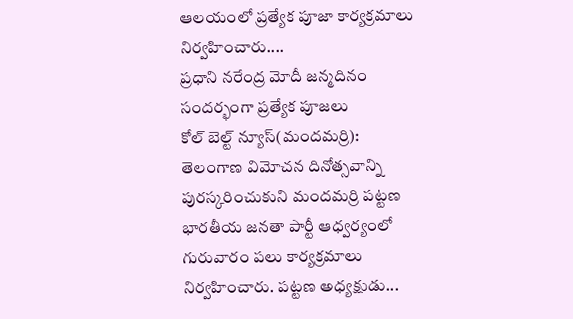ఆలయంలో ప్రత్యేక పూజా కార్యక్రమాలు నిర్వహించారు....
ప్రధాని నరేంద్ర మోదీ జన్మదినం సందర్భంగా ప్రత్యేక పూజలు
కోల్ బెల్ట్ న్యూస్(మందమర్రి):
తెలంగాణ విమోచన దినోత్సవాన్ని పురస్కరించుకుని మందమర్రి పట్టణ భారతీయ జనతా పార్టీ ఆధ్వర్యంలో గురువారం పలు కార్యక్రమాలు నిర్వహించారు. పట్టణ అధ్యక్షుడు...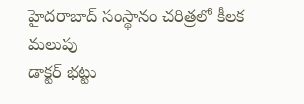హైదరాబాద్ సంస్థానం చరిత్రలో కీలక మలుపు
డాక్టర్ భట్టు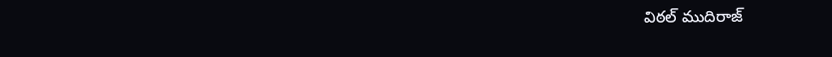విఠల్ ముదిరాజ్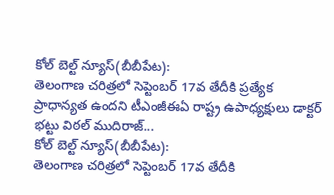కోల్ బెల్ట్ న్యూస్(బీబీపేట):
తెలంగాణ చరిత్రలో సెప్టెంబర్ 17వ తేదీకి ప్రత్యేక ప్రాధాన్యత ఉందని టీఎంజీఈఏ రాష్ట్ర ఉపాధ్యక్షులు డాక్టర్ భట్టు విఠల్ ముదిరాజ్...
కోల్ బెల్ట్ న్యూస్(బీబీపేట):
తెలంగాణ చరిత్రలో సెప్టెంబర్ 17వ తేదీకి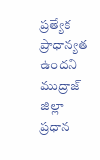ప్రత్యేక ప్రాధాన్యత ఉందని ముద్రాజ్ జిల్లా ప్రధాన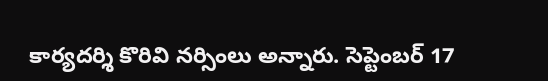కార్యదర్శి కొరివి నర్సింలు అన్నారు. సెప్టెంబర్ 17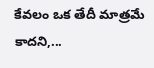కేవలం ఒక తేదీ మాత్రమే కాదని,...